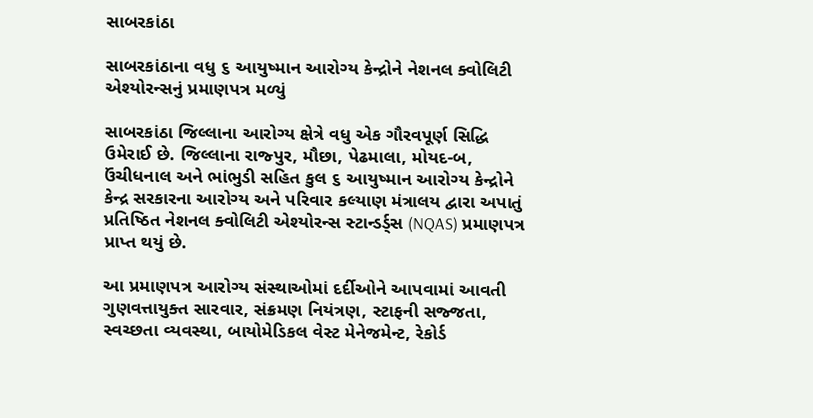સાબરકાંઠા

સાબરકાંઠાના વધુ ૬ આયુષ્માન આરોગ્ય કેન્દ્રોને નેશનલ ક્વોલિટી એશ્યોરન્સનું પ્રમાણપત્ર મળ્યું

સાબરકાંઠા જિલ્લાના આરોગ્ય ક્ષેત્રે વધુ એક ગૌરવપૂર્ણ સિદ્ધિ ઉમેરાઈ છે. જિલ્લાના રાજ્પુર, મૌછા, પેઢમાલા, મોયદ-બ, ઉંચીધનાલ અને ભાંભુડી સહિત કુલ ૬ આયુષ્માન આરોગ્ય કેન્દ્રોને કેન્દ્ર સરકારના આરોગ્ય અને પરિવાર કલ્યાણ મંત્રાલય દ્વારા અપાતું પ્રતિષ્ઠિત નેશનલ ક્વોલિટી એશ્યોરન્સ સ્ટાન્ડર્ડ્સ (NQAS) પ્રમાણપત્ર પ્રાપ્ત થયું છે.

આ પ્રમાણપત્ર આરોગ્ય સંસ્થાઓમાં દર્દીઓને આપવામાં આવતી ગુણવત્તાયુક્ત સારવાર, સંક્રમણ નિયંત્રણ, સ્ટાફની સજ્જતા, સ્વચ્છતા વ્યવસ્થા, બાયોમેડિકલ વેસ્ટ મેનેજમેન્ટ, રેકોર્ડ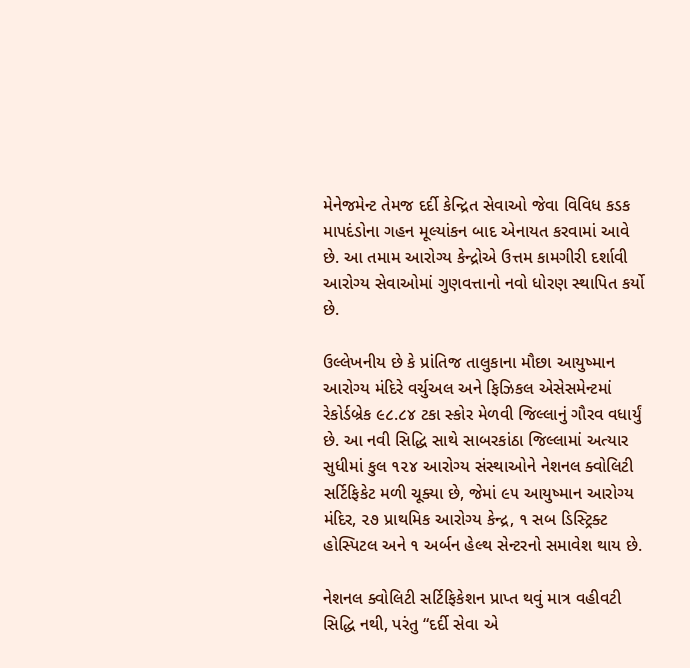મેનેજમેન્ટ તેમજ દર્દી કેન્દ્રિત સેવાઓ જેવા વિવિધ કડક માપદંડોના ગહન મૂલ્યાંકન બાદ એનાયત કરવામાં આવે છે. આ તમામ આરોગ્ય કેન્દ્રોએ ઉત્તમ કામગીરી દર્શાવી આરોગ્ય સેવાઓમાં ગુણવત્તાનો નવો ધોરણ સ્થાપિત કર્યો છે.

ઉલ્લેખનીય છે કે પ્રાંતિજ તાલુકાના મૌછા આયુષ્માન આરોગ્ય મંદિરે વર્ચુઅલ અને ફિઝિકલ એસેસમેન્ટમાં રેકોર્ડબ્રેક ૯૮.૮૪ ટકા સ્કોર મેળવી જિલ્લાનું ગૌરવ વધાર્યું છે. આ નવી સિદ્ધિ સાથે સાબરકાંઠા જિલ્લામાં અત્યાર સુધીમાં કુલ ૧૨૪ આરોગ્ય સંસ્થાઓને નેશનલ ક્વોલિટી સર્ટિફિકેટ મળી ચૂક્યા છે, જેમાં ૯૫ આયુષ્માન આરોગ્ય મંદિર, ૨૭ પ્રાથમિક આરોગ્ય કેન્દ્ર, ૧ સબ ડિસ્ટ્રિક્ટ હોસ્પિટલ અને ૧ અર્બન હેલ્થ સેન્ટરનો સમાવેશ થાય છે.

નેશનલ ક્વોલિટી સર્ટિફિકેશન પ્રાપ્ત થવું માત્ર વહીવટી સિદ્ધિ નથી, પરંતુ “દર્દી સેવા એ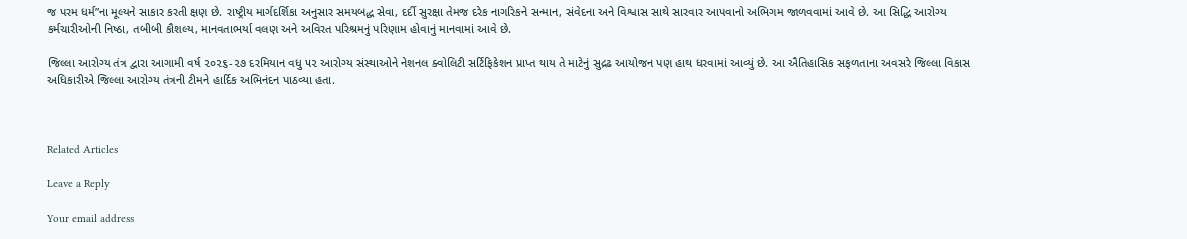જ પરમ ધર્મ”ના મૂલ્યને સાકાર કરતી ક્ષણ છે. રાષ્ટ્રીય માર્ગદર્શિકા અનુસાર સમયબદ્ધ સેવા, દર્દી સુરક્ષા તેમજ દરેક નાગરિકને સન્માન, સંવેદના અને વિશ્વાસ સાથે સારવાર આપવાનો અભિગમ જાળવવામાં આવે છે. આ સિદ્ધિ આરોગ્ય કર્મચારીઓની નિષ્ઠા, તબીબી કૌશલ્ય, માનવતાભર્યા વલણ અને અવિરત પરિશ્રમનું પરિણામ હોવાનું માનવામાં આવે છે.

જિલ્લા આરોગ્ય તંત્ર દ્વારા આગામી વર્ષ ૨૦૨૬-૨૭ દરમિયાન વધુ ૫૨ આરોગ્ય સંસ્થાઓને નેશનલ ક્વોલિટી સર્ટિફિકેશન પ્રાપ્ત થાય તે માટેનું સુદ્રઢ આયોજન પણ હાથ ધરવામાં આવ્યું છે. આ ઐતિહાસિક સફળતાના અવસરે જિલ્લા વિકાસ અધિકારીએ જિલ્લા આરોગ્ય તંત્રની ટીમને હાર્દિક અભિનંદન પાઠવ્યા હતા.



Related Articles

Leave a Reply

Your email address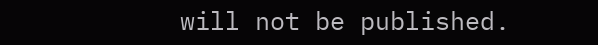will not be published.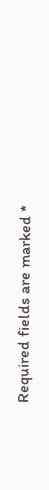Required fields are marked *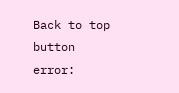Back to top button
error: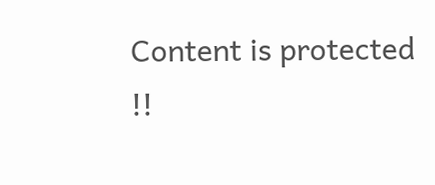Content is protected !!